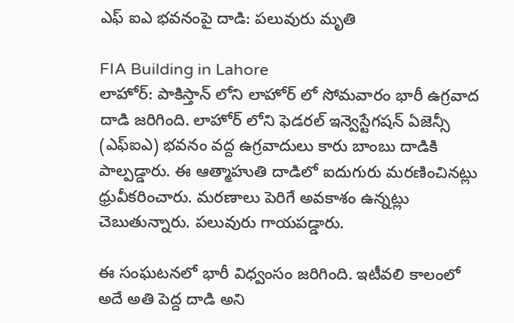ఎఫ్ ఐఎ భవనంపై దాడి: పలువురు మృతి

FIA Building in Lahore
లాహోర్: పాకిస్తాన్ లోని లాహోర్ లో సోమవారం భారీ ఉగ్రవాద దాడి జరిగింది. లాహోర్ లోని ఫెడరల్ ఇన్వెస్టేగషన్ ఏజెన్సీ (ఎఫ్ఐఎ) భవనం వద్ద ఉగ్రవాదులు కారు బాంబు దాడికి పాల్పడ్డారు. ఈ ఆత్మాహుతి దాడిలో ఐదుగురు మరణించినట్లు ధ్రువీకరించారు. మరణాలు పెరిగే అవకాశం ఉన్నట్లు చెబుతున్నారు. పలువురు గాయపడ్డారు.

ఈ సంఘటనలో భారీ విధ్వంసం జరిగింది. ఇటీవలి కాలంలో అదే అతి పెద్ద దాడి అని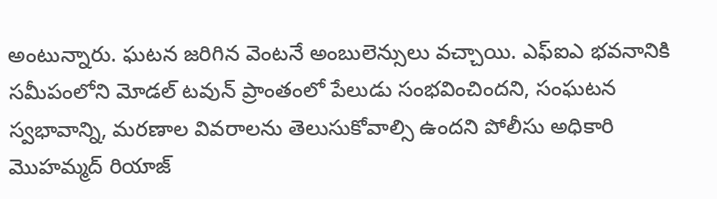అంటున్నారు. ఘటన జరిగిన వెంటనే అంబులెన్సులు వచ్చాయి. ఎఫ్ఐఎ భవనానికి సమీపంలోని మోడల్ టవున్ ప్రాంతంలో పేలుడు సంభవించిందని, సంఘటన స్వభావాన్ని, మరణాల వివరాలను తెలుసుకోవాల్సి ఉందని పోలీసు అధికారి మొహమ్మద్ రియాజ్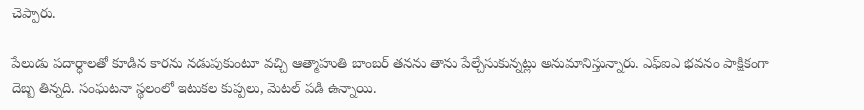చెప్పారు.

పేలుడు పదార్ధాలతో కూడిన కారను నడుపుకుంటూ వచ్చి ఆత్మాహుతి బాంబర్ తనను తాను పేల్చేసుకున్నట్లు అనుమానిస్తున్నారు. ఎఫ్ఐఎ భవనం పాక్షికంగా దెబ్బ తిన్నది. సంఘటనా స్థలంలో ఇటుకల కుప్పలు, మెటల్ పడి ఉన్నాయి.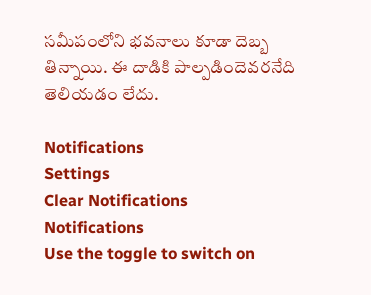సమీపంలోని భవనాలు కూడా దెబ్బ తిన్నాయి. ఈ దాడికి పాల్పడిందెవరనేది తెలియడం లేదు.

Notifications
Settings
Clear Notifications
Notifications
Use the toggle to switch on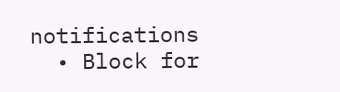notifications
  • Block for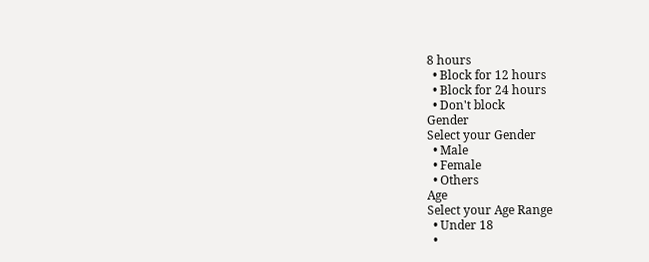8 hours
  • Block for 12 hours
  • Block for 24 hours
  • Don't block
Gender
Select your Gender
  • Male
  • Female
  • Others
Age
Select your Age Range
  • Under 18
  •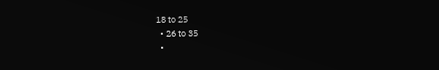18 to 25
  • 26 to 35
  •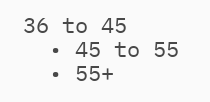36 to 45
  • 45 to 55
  • 55+